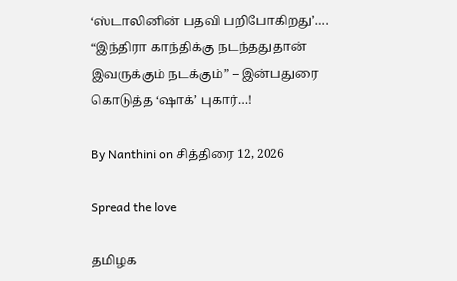‘ஸ்டாலினின் பதவி பறிபோகிறது’…. “இந்திரா காந்திக்கு நடந்ததுதான் இவருக்கும் நடக்கும்” – இன்பதுரை கொடுத்த ‘ஷாக்’ புகார்…!

By Nanthini on சித்திரை 12, 2026

Spread the love

தமிழக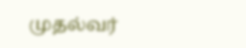முதல்வர்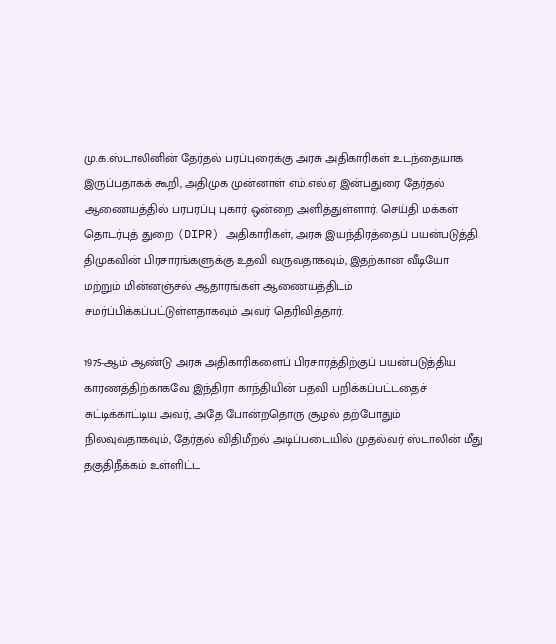மு.க.ஸ்டாலினின் தேர்தல் பரப்புரைக்கு அரசு அதிகாரிகள் உடந்தையாக இருப்பதாகக் கூறி, அதிமுக முன்னாள் எம்.எல்.ஏ இன்பதுரை தேர்தல் ஆணையத்தில் பரபரப்பு புகார் ஒன்றை அளித்துள்ளார். செய்தி மக்கள் தொடர்புத் துறை (DIPR) அதிகாரிகள், அரசு இயந்திரத்தைப் பயன்படுத்தி திமுகவின் பிரசாரங்களுக்கு உதவி வருவதாகவும், இதற்கான வீடியோ மற்றும் மின்னஞ்சல் ஆதாரங்கள் ஆணையத்திடம் சமர்ப்பிக்கப்பட்டுள்ளதாகவும் அவர் தெரிவித்தார்.

1975-ஆம் ஆண்டு அரசு அதிகாரிகளைப் பிரசாரத்திற்குப் பயன்படுத்திய காரணத்திற்காகவே இந்திரா காந்தியின் பதவி பறிக்கப்பட்டதைச் சுட்டிக்காட்டிய அவர், அதே போன்றதொரு சூழல் தற்போதும் நிலவுவதாகவும், தேர்தல் விதிமீறல் அடிப்படையில் முதல்வர் ஸ்டாலின் மீது தகுதிநீக்கம் உள்ளிட்ட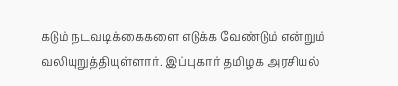கடும் நடவடிக்கைகளை எடுக்க வேண்டும் என்றும் வலியுறுத்தியுள்ளார். இப்புகார் தமிழக அரசியல்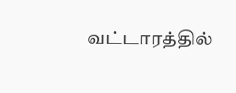வட்டாரத்தில்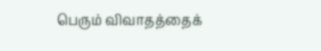பெரும் விவாதத்தைக்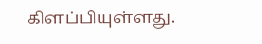கிளப்பியுள்ளது.